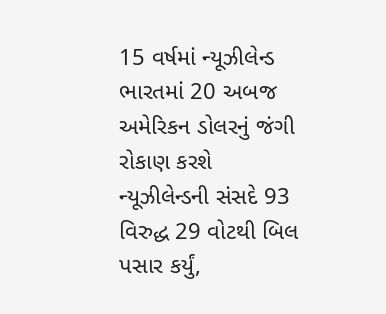15 વર્ષમાં ન્યૂઝીલેન્ડ ભારતમાં 20 અબજ અમેરિકન ડોલરનું જંગી રોકાણ કરશે
ન્યૂઝીલેન્ડની સંસદે 93 વિરુદ્ધ 29 વોટથી બિલ પસાર કર્યું,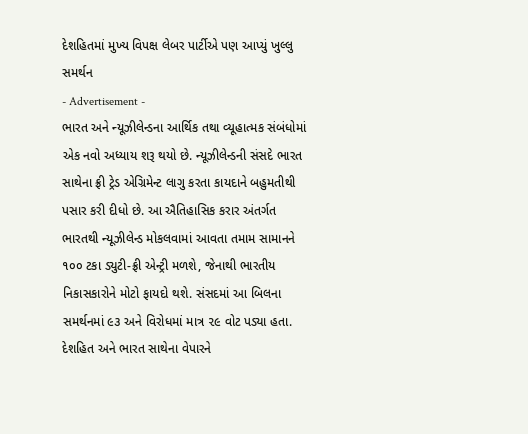દેશહિતમાં મુખ્ય વિપક્ષ લેબર પાર્ટીએ પણ આપ્યું ખુલ્લુ સમર્થન
- Advertisement -
ભારત અને ન્યૂઝીલેન્ડના આર્થિક તથા વ્યૂહાત્મક સંબંધોમાં એક નવો અધ્યાય શરૂ થયો છે. ન્યૂઝીલેન્ડની સંસદે ભારત સાથેના ફ્રી ટ્રેડ એગ્રિમેન્ટ લાગુ કરતા કાયદાને બહુમતીથી પસાર કરી દીધો છે. આ ઐતિહાસિક કરાર અંતર્ગત ભારતથી ન્યૂઝીલેન્ડ મોકલવામાં આવતા તમામ સામાનને ૧૦૦ ટકા ડ્યુટી-ફ્રી એન્ટ્રી મળશે, જેનાથી ભારતીય નિકાસકારોને મોટો ફાયદો થશે. સંસદમાં આ બિલના સમર્થનમાં ૯૩ અને વિરોધમાં માત્ર ૨૯ વોટ પડ્યા હતા. દેશહિત અને ભારત સાથેના વેપારને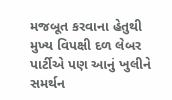મજબૂત કરવાના હેતુથી મુખ્ય વિપક્ષી દળ લેબર પાર્ટીએ પણ આનું ખુલીને સમર્થન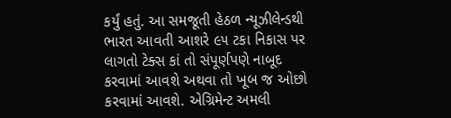કર્યું હતું. આ સમજૂતી હેઠળ ન્યૂઝીલેન્ડથી ભારત આવતી આશરે ૯૫ ટકા નિકાસ પર લાગતો ટેક્સ કાં તો સંપૂર્ણપણે નાબૂદ કરવામાં આવશે અથવા તો ખૂબ જ ઓછો કરવામાં આવશે. એગ્રિમેન્ટ અમલી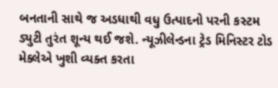બનતાની સાથે જ અડધાથી વધુ ઉત્પાદનો પરની કસ્ટમ ડ્યુટી તુરંત શૂન્ય થઈ જશે. ન્યૂઝીલેન્ડના ટ્રેડ મિનિસ્ટર ટોડ મેક્લેએ ખુશી વ્યક્ત કરતા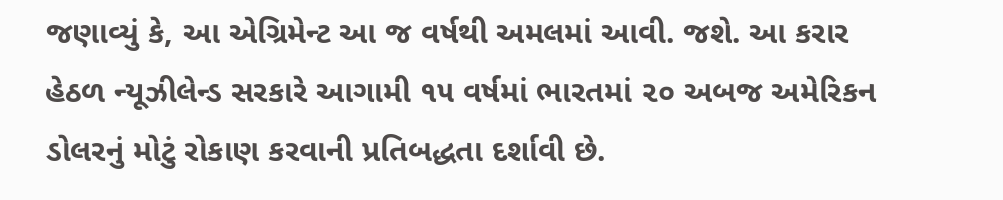જણાવ્યું કે, આ એગ્રિમેન્ટ આ જ વર્ષથી અમલમાં આવી. જશે. આ કરાર હેઠળ ન્યૂઝીલેન્ડ સરકારે આગામી ૧૫ વર્ષમાં ભારતમાં ૨૦ અબજ અમેરિકન ડોલરનું મોટું રોકાણ કરવાની પ્રતિબદ્ધતા દર્શાવી છે.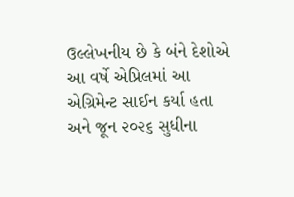ઉલ્લેખનીય છે કે બંને દેશોએ આ વર્ષે એપ્રિલમાં આ એગ્રિમેન્ટ સાઈન કર્યા હતા અને જૂન ૨૦૨૬ સુધીના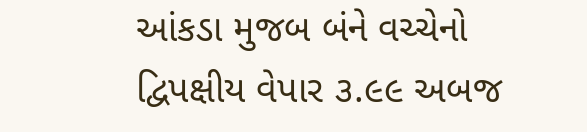આંકડા મુજબ બંને વચ્ચેનો દ્વિપક્ષીય વેપાર ૩.૯૯ અબજ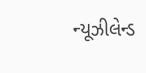ન્યૂઝીલેન્ડ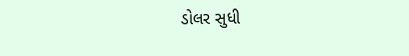ડોલર સુધી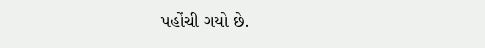પહોંચી ગયો છે.